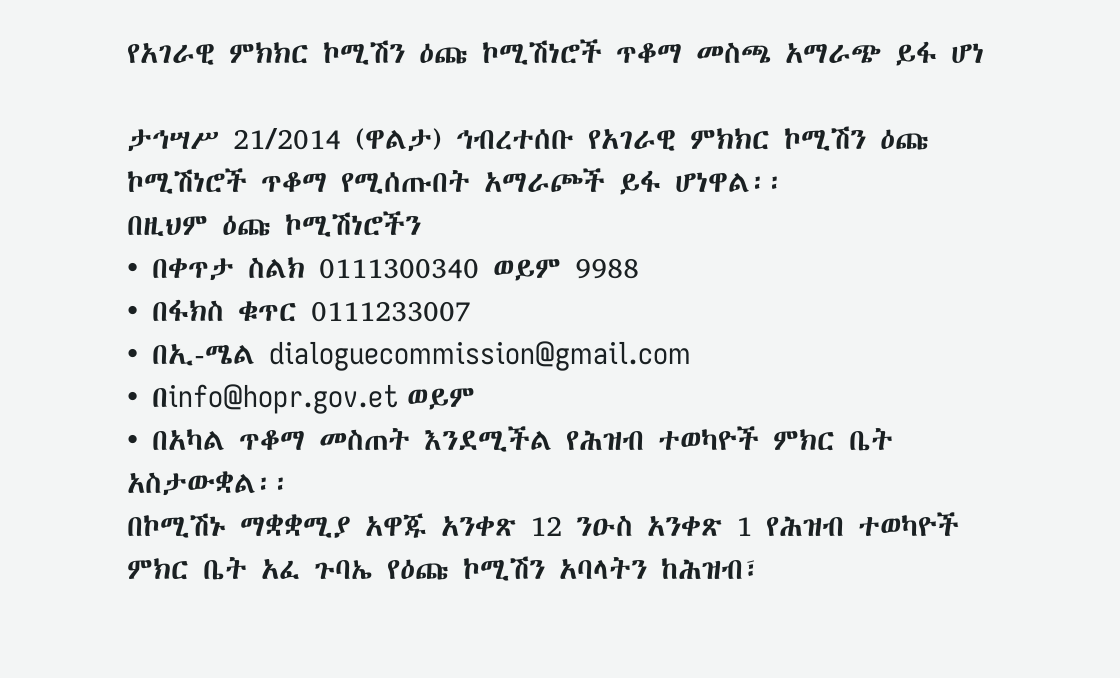የአገራዊ ምክክር ኮሚሽን ዕጩ ኮሚሽነሮች ጥቆማ መስጫ አማራጭ ይፋ ሆነ

ታኅሣሥ 21/2014 (ዋልታ) ኅብረተሰቡ የአገራዊ ምክክር ኮሚሽን ዕጩ ኮሚሽነሮች ጥቆማ የሚሰጡበት አማራጮች ይፋ ሆነዋል፡፡
በዚህም ዕጩ ኮሚሽነሮችን
• በቀጥታ ስልክ 0111300340 ወይም 9988
• በፋክስ ቁጥር 0111233007
• በኢ-ሜል dialoguecommission@gmail.com
• በinfo@hopr.gov.et ወይም
• በአካል ጥቆማ መስጠት እንደሚችል የሕዝብ ተወካዮች ምክር ቤት አስታውቋል፡፡
በኮሚሽኑ ማቋቋሚያ አዋጁ አንቀጽ 12 ንዑስ አንቀጽ 1 የሕዝብ ተወካዮች ምክር ቤት አፈ ጉባኤ የዕጩ ኮሚሽን አባላትን ከሕዝብ፣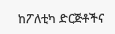ከፖለቲካ ድርጅቶችና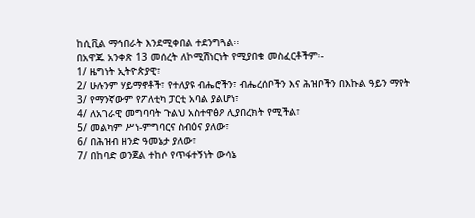ከሲቪል ማኅበራት እንደሚቀበል ተደንግጓል፡፡
በአዋጁ አንቀጽ 13 መሰረት ለኮሚሽነርነት የሚያበቁ መስፈርቶችም፡-
1/ ዜግነት ኢትዮጵያዊ፣
2/ ሁሉንም ሃይማኖቶች፣ የተለያዩ ብሔሮችን፣ ብሔረሰቦችን እና ሕዝቦችን በእኩል ዓይን ማየት
3/ የማንኛውም የፖለቲካ ፓርቲ አባል ያልሆነ፣
4/ ለአገራዊ መግባባት ጉልህ አስተዋፅዖ ሊያበረክት የሚችል፣
5/ መልካም ሥነ-ምግባርና ስብዕና ያለው፣
6/ በሕዝብ ዘንድ ዓመኔታ ያለው፣
7/ በከባድ ወንጀል ተከሶ የጥፋተኝነት ውሳኔ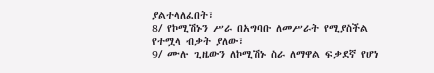ያልተላለፈበት፣
8/ የኮሚሽኑን ሥራ በአግባቡ ለመሥራት የሚያስችል የተሟላ ብቃት ያለው፣
9/ ሙሉ ጊዜውን ለኮሚሽኑ ስራ ለማዋል ፍቃደኛ የሆነ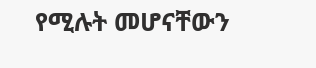የሚሉት መሆናቸውን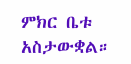ምክር ቤቱ አስታውቋል።